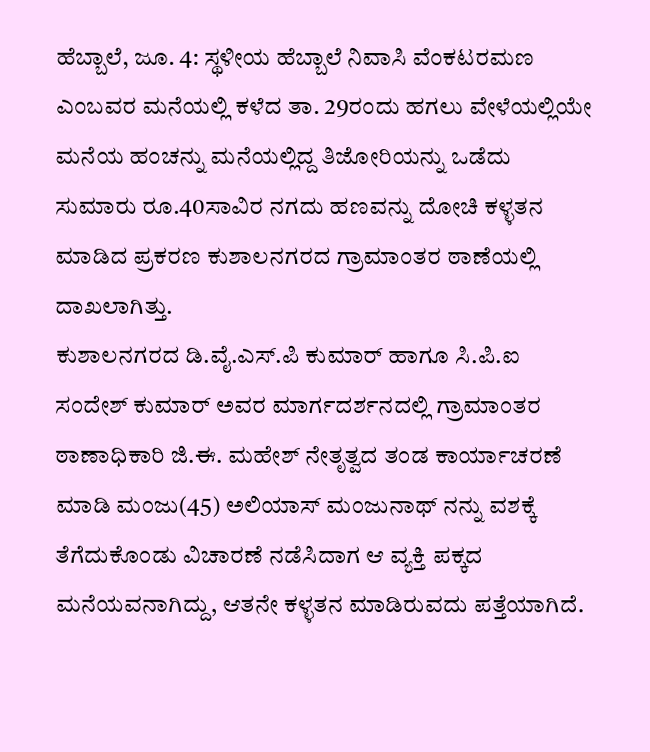ಹೆಬ್ಬಾಲೆ, ಜೂ. 4: ಸ್ಥಳೀಯ ಹೆಬ್ಬಾಲೆ ನಿವಾಸಿ ವೆಂಕಟರಮಣ ಎಂಬವರ ಮನೆಯಲ್ಲಿ ಕಳೆದ ತಾ. 29ರಂದು ಹಗಲು ವೇಳೆಯಲ್ಲಿಯೇ ಮನೆಯ ಹಂಚನ್ನು ಮನೆಯಲ್ಲಿದ್ದ ತಿಜೋರಿಯನ್ನು ಒಡೆದು ಸುಮಾರು ರೂ.40ಸಾವಿರ ನಗದು ಹಣವನ್ನು ದೋಚಿ ಕಳ್ಳತನ ಮಾಡಿದ ಪ್ರಕರಣ ಕುಶಾಲನಗರದ ಗ್ರಾಮಾಂತರ ಠಾಣೆಯಲ್ಲಿ ದಾಖಲಾಗಿತ್ತು.
ಕುಶಾಲನಗರದ ಡಿ.ವೈ.ಎಸ್.ಪಿ ಕುಮಾರ್ ಹಾಗೂ ಸಿ.ಪಿ.ಐ ಸಂದೇಶ್ ಕುಮಾರ್ ಅವರ ಮಾರ್ಗದರ್ಶನದಲ್ಲಿ ಗ್ರಾಮಾಂತರ ಠಾಣಾಧಿಕಾರಿ ಜಿ.ಈ. ಮಹೇಶ್ ನೇತೃತ್ವದ ತಂಡ ಕಾರ್ಯಾಚರಣೆ ಮಾಡಿ ಮಂಜು(45) ಅಲಿಯಾಸ್ ಮಂಜುನಾಥ್ ನನ್ನು ವಶಕ್ಕೆ ತೆಗೆದುಕೊಂಡು ವಿಚಾರಣೆ ನಡೆಸಿದಾಗ ಆ ವ್ಯಕ್ತಿ ಪಕ್ಕದ ಮನೆಯವನಾಗಿದ್ದು, ಆತನೇ ಕಳ್ಳತನ ಮಾಡಿರುವದು ಪತ್ತೆಯಾಗಿದೆ.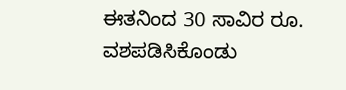ಈತನಿಂದ 30 ಸಾವಿರ ರೂ. ವಶಪಡಿಸಿಕೊಂಡು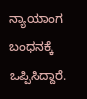ನ್ಯಾಯಾಂಗ ಬಂಧನಕ್ಕೆ ಒಪ್ಪಿಸಿದ್ದಾರೆ.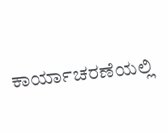ಕಾರ್ಯಾಚರಣೆಯಲ್ಲಿ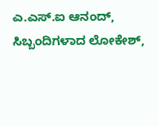ಎ.ಎಸ್.ಐ ಆನಂದ್, ಸಿಬ್ಬಂದಿಗಳಾದ ಲೋಕೇಶ್,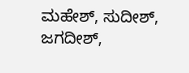ಮಹೇಶ್, ಸುದೀಶ್, ಜಗದೀಶ್,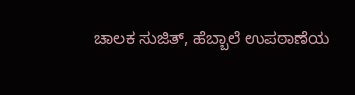ಚಾಲಕ ಸುಜಿತ್, ಹೆಬ್ಬಾಲೆ ಉಪಠಾಣೆಯ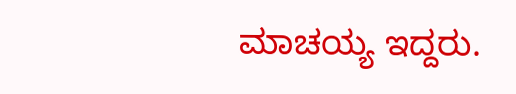ಮಾಚಯ್ಯ ಇದ್ದರು.